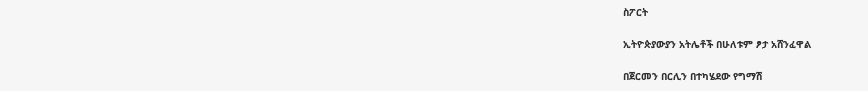ስፖርት

ኢትዮጵያውያን አትሌቶች በሁለቱም ፆታ አሸንፈዋል

በጀርመን በርሊን በተካሄደው የግማሽ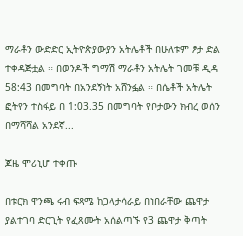ማራቶን ውድድር ኢትዮጵያውያን አትሌቶች በሁለቱም ፆታ ድል ተቀዳጅቷል ። በወንዶች ግማሽ ማራቶን አትሌት ገመቹ ዲዳ 58:43 በመግባት በአንደኝነት አሸንፏል ። በሴቶች አትሌት ፎትየን ተስፋይ በ 1:03.35 በመግባት የቦታውን ክብረ ወሰን በማሻሻል አንደኛ...

ጆዜ ሞሪኒሆ ተቀጡ

በቱርክ ዋንጫ ሩብ ፍጻሜ ከጋላታሳራይ በነበራቸው ጨዋታ ያልተገባ ድርጊት የፈጸሙት አሰልጣኙ የ3 ጨዋታ ቅጣት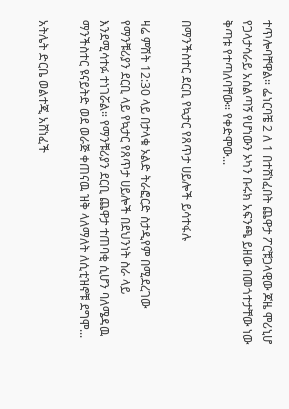ተጥሎባቸዋል። ፌነርባቼ 2 ለ 1 በተሸነፈበት ጨዋታ ፖርቹጋላዊው ጆዜ ሞሪኒሆ የጋላታሳራይ አሰልጣኝ የሆነውን ኦካን ቡሩክ አፍንጫ ይዘው በመጎተታቸው ነው ቅጣቱ የተጣለባቸው። የቀድሞው...

በማንችስተር ደርቢ የኳታር የጸጥታ ሀይሎች ይሳተፋሉ

ዛሬ ምሽት 12:30 ላይ በታላቁ ኦልድ ትራፎርድ ስታዲየም በሚደረገው የማንቹሪያን ደርቢ ላይ የኳታር የጸጥታ ሀይሎች በደህንነት ስራ ላይ እንደሚሳተፉ ተነገሯል። የማንቹሪያን ደርቢ ጨዋታ ተጠባቂ ሲሆን ባለሜዳዉ ማንችስተር ዩናይትድ ወደ ወራጅ ቀጠናዉ ዝቅ ላለማለት ለሲቲዝኖቹ ደግሞ...

አትሌት ድርቤ ወልተጂ አሸነፈች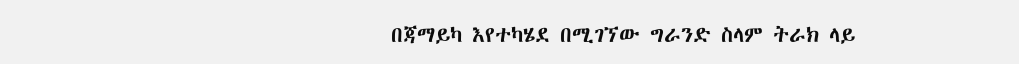በጃማይካ እየተካሄደ በሚገኘው ግራንድ ስላም ትራክ ላይ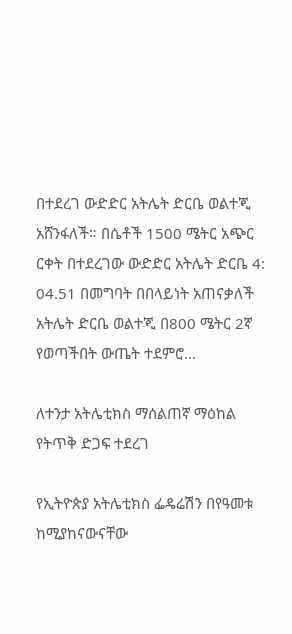በተደረገ ውድድር አትሌት ድርቤ ወልተጂ አሸንፋለች። በሴቶች 1500 ሜትር አጭር ርቀት በተደረገው ውድድር አትሌት ድርቤ 4: 04.51 በመግባት በበላይነት አጠናቃለች አትሌት ድርቤ ወልተጂ በ800 ሜትር 2ኛ የወጣችበት ውጤት ተደምሮ...

ለተንታ አትሌቲክስ ማሰልጠኛ ማዕከል የትጥቅ ድጋፍ ተደረገ

የኢትዮጵያ አትሌቲክስ ፌዴሬሽን በየዓመቱ ከሚያከናውናቸው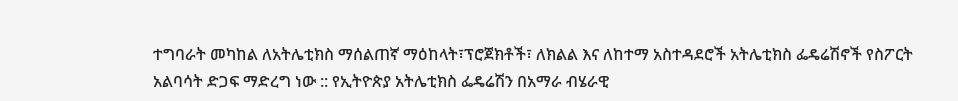ተግባራት መካከል ለአትሌቲክስ ማሰልጠኛ ማዕከላት፣ፕሮጀክቶች፣ ለክልል እና ለከተማ አስተዳደሮች አትሌቲክስ ፌዴሬሽኖች የስፖርት አልባሳት ድጋፍ ማድረግ ነው :: የኢትዮጵያ አትሌቲክስ ፌዴሬሽን በአማራ ብሄራዊ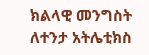ክልላዊ መንግስት ለተንታ አትሌቲክስ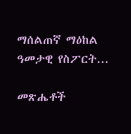ማሰልጠኛ ማዕከል ዓመታዊ የስፖርት...

መጽሔቶች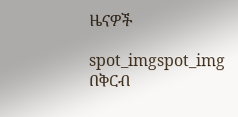ዜናዎች

spot_imgspot_img
በቅርብ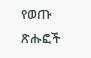የወጡ ጽሑፎች